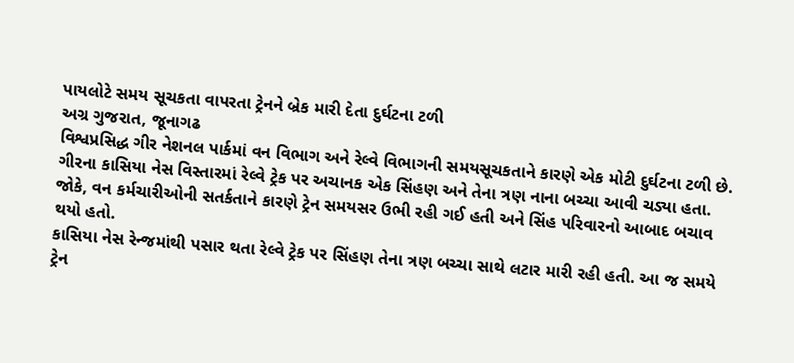પાયલોટે સમય સૂચકતા વાપરતા ટ્રેનને બ્રેક મારી દેતા દુર્ઘટના ટળી
અગ્ર ગુજરાત, જૂનાગઢ
વિશ્વપ્રસિદ્ધ ગીર નેશનલ પાર્કમાં વન વિભાગ અને રેલ્વે વિભાગની સમયસૂચકતાને કારણે એક મોટી દુર્ઘટના ટળી છે. ગીરના કાસિયા નેસ વિસ્તારમાં રેલ્વે ટ્રેક પર અચાનક એક સિંહણ અને તેના ત્રણ નાના બચ્ચા આવી ચડ્યા હતા. જોકે, વન કર્મચારીઓની સતર્કતાને કારણે ટ્રેન સમયસર ઉભી રહી ગઈ હતી અને સિંહ પરિવારનો આબાદ બચાવ થયો હતો.
કાસિયા નેસ રેન્જમાંથી પસાર થતા રેલ્વે ટ્રેક પર સિંહણ તેના ત્રણ બચ્ચા સાથે લટાર મારી રહી હતી. આ જ સમયે ટ્રેન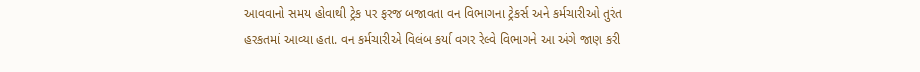આવવાનો સમય હોવાથી ટ્રેક પર ફરજ બજાવતા વન વિભાગના ટ્રેકર્સ અને કર્મચારીઓ તુરંત હરકતમાં આવ્યા હતા. વન કર્મચારીએ વિલંબ કર્યા વગર રેલ્વે વિભાગને આ અંગે જાણ કરી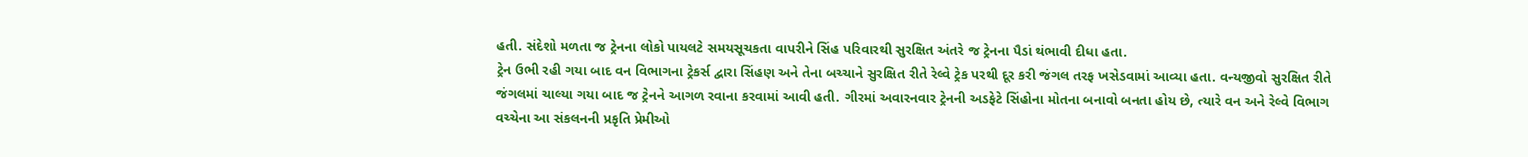હતી. સંદેશો મળતા જ ટ્રેનના લોકો પાયલટે સમયસૂચકતા વાપરીને સિંહ પરિવારથી સુરક્ષિત અંતરે જ ટ્રેનના પૈડાં થંભાવી દીધા હતા.
ટ્રેન ઉભી રહી ગયા બાદ વન વિભાગના ટ્રેકર્સ દ્વારા સિંહણ અને તેના બચ્ચાને સુરક્ષિત રીતે રેલ્વે ટ્રેક પરથી દૂર કરી જંગલ તરફ ખસેડવામાં આવ્યા હતા. વન્યજીવો સુરક્ષિત રીતે જંગલમાં ચાલ્યા ગયા બાદ જ ટ્રેનને આગળ રવાના કરવામાં આવી હતી. ગીરમાં અવારનવાર ટ્રેનની અડફેટે સિંહોના મોતના બનાવો બનતા હોય છે, ત્યારે વન અને રેલ્વે વિભાગ વચ્ચેના આ સંકલનની પ્રકૃતિ પ્રેમીઓ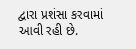દ્વારા પ્રશંસા કરવામાં આવી રહી છે.